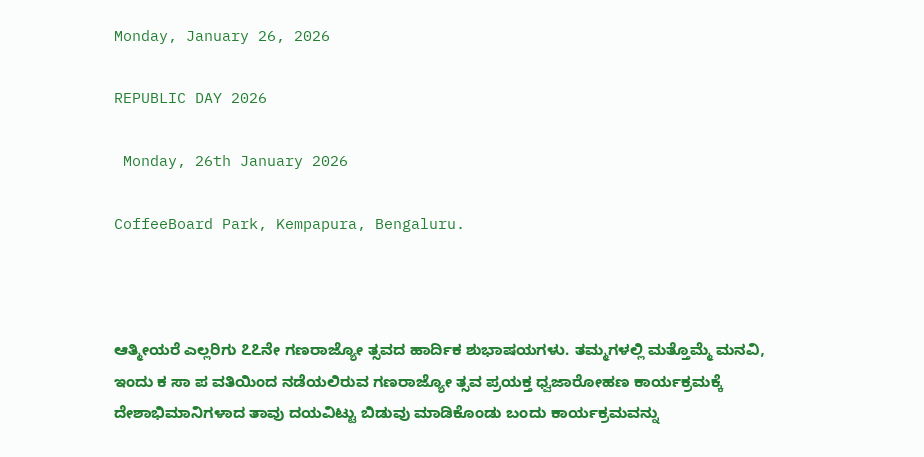Monday, January 26, 2026

REPUBLIC DAY 2026

 Monday, 26th January 2026

CoffeeBoard Park, Kempapura, Bengaluru.



ಆತ್ಮೀಯರೆ ಎಲ್ಲರಿಗು ೭೭ನೇ ಗಣರಾಜ್ಯೋ ತ್ಸವದ ಹಾರ್ದಿಕ ಶುಭಾಷಯಗಳು. ತಮ್ಮಗಳಲ್ಲಿ ಮತ್ತೊಮ್ಮೆ ಮನವಿ, ಇಂದು ಕ ಸಾ ಪ ವತಿಯಿಂದ ನಡೆಯಲಿರುವ ಗಣರಾಜ್ಯೋ ತ್ಸವ ಪ್ರಯಕ್ತ ಧ್ವಜಾರೋಹಣ ಕಾರ್ಯಕ್ರಮಕ್ಕೆ ದೇಶಾಭಿಮಾನಿಗಳಾದ ತಾವು ದಯವಿಟ್ಟು ಬಿಡುವು ಮಾಡಿಕೊಂಡು ಬಂದು ಕಾರ್ಯಕ್ರಮವನ್ನು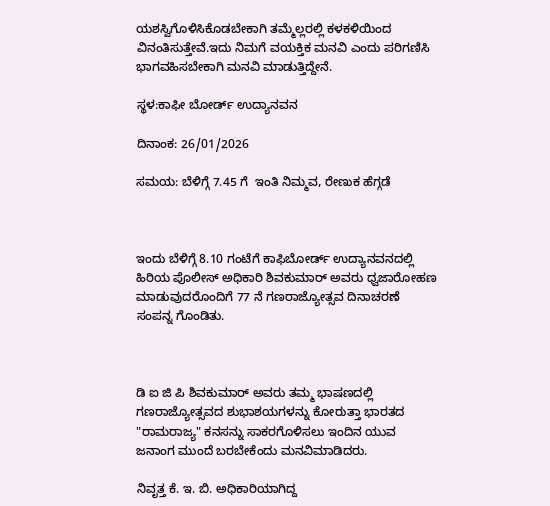ಯಶಸ್ವಿಗೊಳಿಸಿಕೊಡಬೇಕಾಗಿ ತಮ್ಮೆಲ್ಲರಲ್ಲಿ ಕಳಕಳಿಯಿಂದ ವಿನಂತಿಸುತ್ತೇವೆ.ಇದು ನಿಮಗೆ ವಯಕ್ತಿಕ ಮನವಿ ಎಂದು ಪರಿಗಣಿಸಿ ಭಾಗವಹಿಸಬೇಕಾಗಿ ಮನವಿ ಮಾಡುತ್ತಿದ್ದೇನೆ.

ಸ್ಥಳ:ಕಾಫೀ ಬೋರ್ಡ್ ಉದ್ಯಾನವನ

ದಿನಾಂಕ: 26/01/2026

ಸಮಯ: ಬೆಳಿಗ್ಗೆ 7.45 ಗೆ  ಇಂತಿ ನಿಮ್ಮವ, ರೇಣುಕ ಹೆಗ್ಗಡೆ



ಇಂದು ಬೆಳಿಗ್ಗೆ 8.10 ಗಂಟೆಗೆ ಕಾಫಿಬೋರ್ಡ್ ಉದ್ಯಾನವನದಲ್ಲಿ ಹಿರಿಯ ಪೊಲೀಸ್ ಅಧಿಕಾರಿ ಶಿವಕುಮಾರ್ ಅವರು ಧ್ವಜಾರೋಹಣ ಮಾಡುವುದರೊಂದಿಗೆ 77 ನೆ ಗಣರಾಜ್ಯೋತ್ಸವ ದಿನಾಚರಣೆ ಸಂಪನ್ನ ಗೊಂಡಿತು.



ಡಿ ಐ ಜಿ ಪಿ ಶಿವಕುಮಾರ್ ಅವರು ತಮ್ಮ ಭಾಷಣದಲ್ಲಿ ಗಣರಾಜ್ಯೋತ್ಸವದ ಶುಭಾಶಯಗಳನ್ನು ಕೋರುತ್ತಾ ಭಾರತದ "ರಾಮರಾಜ್ಯ" ಕನಸನ್ನು ಸಾಕರಗೊಳಿಸಲು ಇಂದಿನ ಯುವ ಜನಾಂಗ ಮುಂದೆ ಬರಬೇಕೆಂದು ಮನವಿಮಾಡಿದರು.

ನಿವೃತ್ತ ಕೆ. ಇ. ಬಿ. ಅಧಿಕಾರಿಯಾಗಿದ್ದ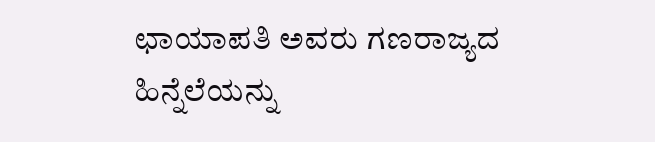ಛಾಯಾಪತಿ ಅವರು ಗಣರಾಜ್ಯದ ಹಿನ್ನೆಲೆಯನ್ನು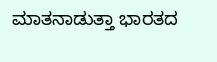ಮಾತನಾಡುತ್ತಾ ಭಾರತದ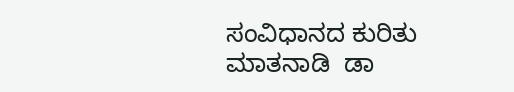ಸಂವಿಧಾನದ ಕುರಿತು ಮಾತನಾಡಿ  ಡಾ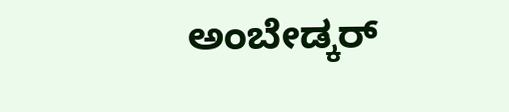ಅಂಬೇಡ್ಕರ್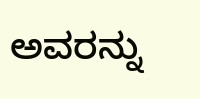ಅವರನ್ನು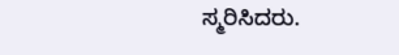ಸ್ಮರಿಸಿದರು.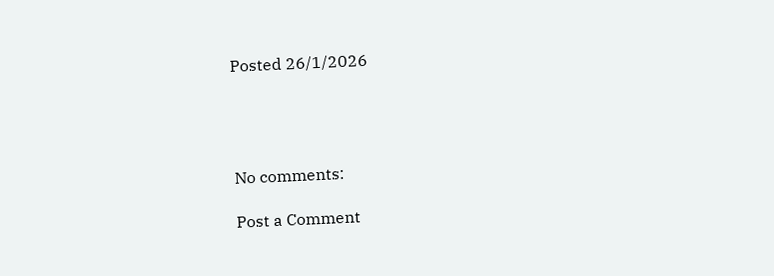Posted 26/1/2026




No comments:

Post a Comment